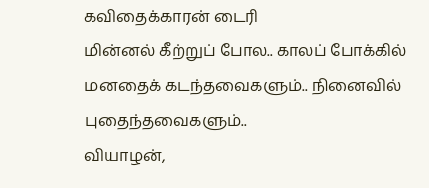கவிதைக்காரன் டைரி
மின்னல் கீற்றுப் போல.. காலப் போக்கில் மனதைக் கடந்தவைகளும்.. நினைவில் புதைந்தவைகளும்..
வியாழன்,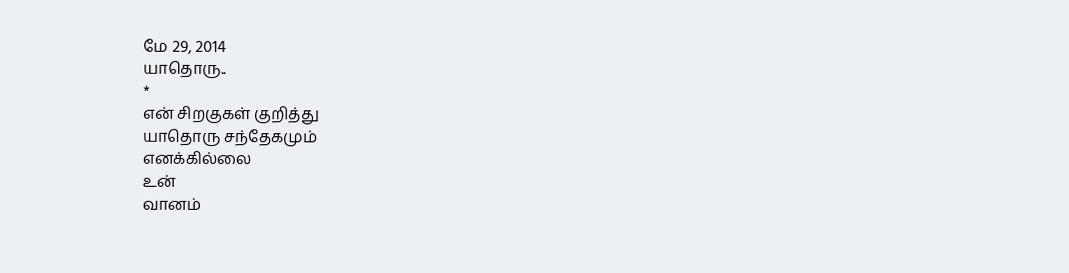மே 29, 2014
யாதொரு..
*
என் சிறகுகள் குறித்து
யாதொரு சந்தேகமும்
எனக்கில்லை
உன்
வானம்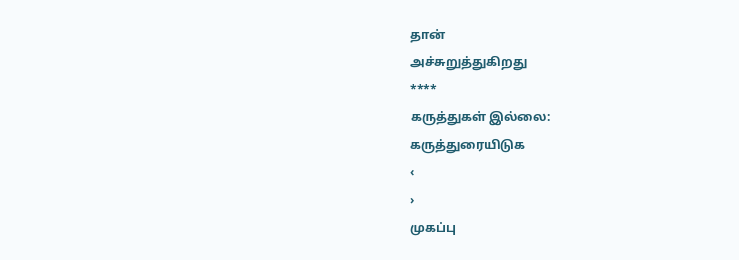தான்
அச்சுறுத்துகிறது
****
கருத்துகள் இல்லை:
கருத்துரையிடுக
‹
›
முகப்பு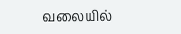வலையில்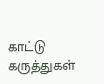காட்டு
கருத்துகள்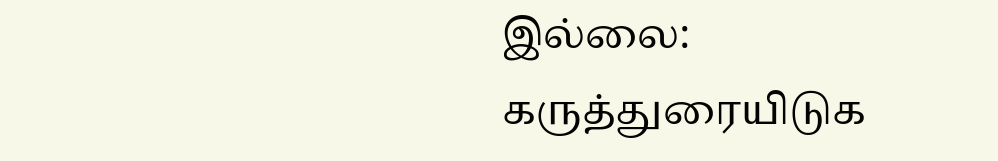இல்லை:
கருத்துரையிடுக